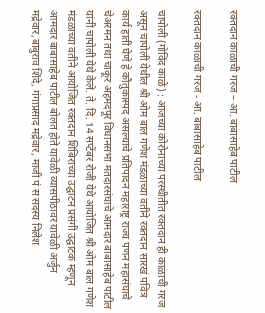रक्तदान काळाची गरज – आ. बाबासाहेब पाटील

रक्तदान काळाची गरज - आ. बाबासाहेब पाटील

चापोली (गोविंद काळे) : आजच्या कोरोनाच्या परस्थीतीत रक्तदान ही काळाची गरज असून चापोली येथील श्री ओम बाल गणेश मंडळाच्या वतीने रक्तदान सारखं पवित्र कार्य हाती घेणे हे कौतुकास्पद असल्याचे प्रतिपादन महाराष्ट्र राज्य पणन महासंघाचे चेअरमन तथा चाकूर अहमदपूर विधानसभा मतदारसंघाचे आमदार बाबासाहेब पाटील यांनी चापोली येथे केले. ते. दि. 14 सप्टेंबर रोजी येथे आयोजित श्री ओम बाल गणेश मंडळाच्या वतीने आयोजित रक्तदान शिबिराच्या उद्घाटन प्रसंगी उद्घाटक म्हणून आमदार बाबासाहेब पाटील बोलत होते यावेळी व्यासपीठावर यावेळी अर्जुन मद्रेवार,बाबुराव शिंदे, गंगाप्रसाद मद्रेवार, माजी पं स सदस्य निलेश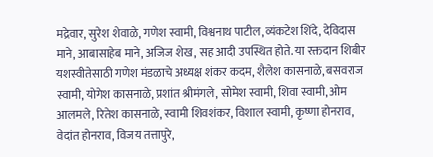मद्रेवार, सुरेश शेवाळे, गणेश स्वामी, विश्वनाथ पाटील,व्यंकटेश शिंदे, देविदास माने, आबासाहेब माने, अजिज शेख, सह आदी उपस्थित होते. या रक्तदान शिबीर यशस्वीतेसाठी गणेश मंडळाचे अध्यक्ष शंकर कदम, शैलेश कासनाळे, बसवराज स्वामी, योगेश कासनाळे, प्रशांत श्रीमंगले, सोमेश स्वामी, शिवा स्वामी, ओम आलमले, रितेश कासनाळे, स्वामी शिवशंकर, विशाल स्वामी, कृष्णा होनराव, वेदांत होनराव, विजय तत्तापुरे,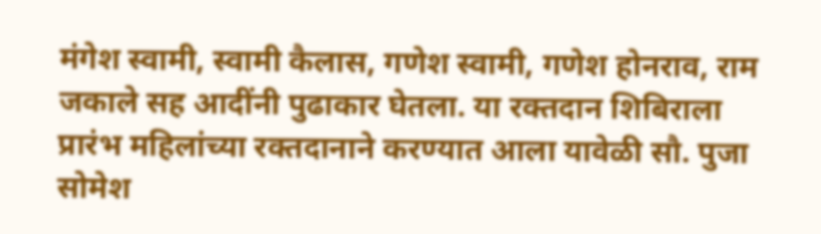मंगेश स्वामी, स्वामी कैलास, गणेश स्वामी, गणेश होनराव, राम जकाले सह आदींनी पुढाकार घेतला. या रक्तदान शिबिराला प्रारंभ महिलांच्या रक्तदानाने करण्यात आला यावेळी सौ. पुजा सोमेश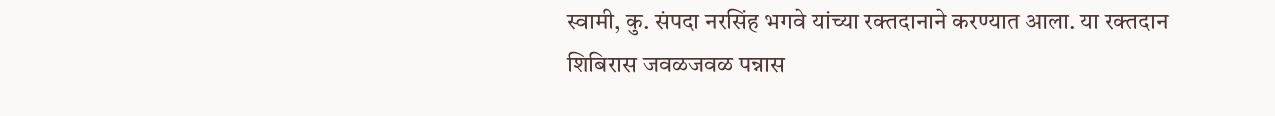स्वामी, कु. संपदा नरसिंह भगवे यांच्या रक्तदानाने करण्यात आला. या रक्तदान शिबिरास जवळजवळ पन्नास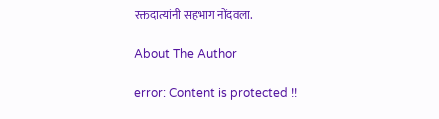रक्तदात्यांनी सहभाग नोंदवला.

About The Author

error: Content is protected !!